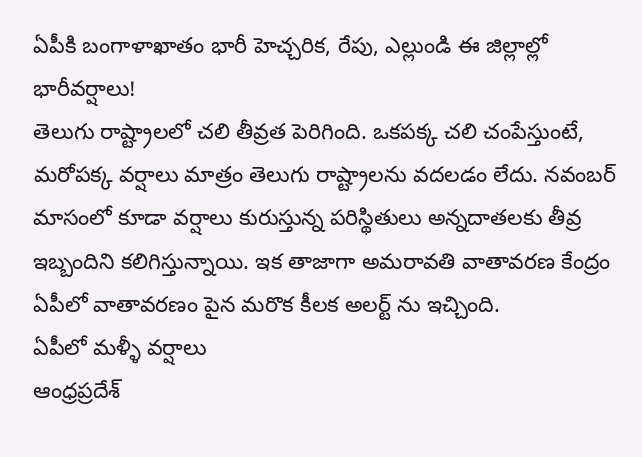ఏపీకి బంగాళాఖాతం భారీ హెచ్చరిక, రేపు, ఎల్లుండి ఈ జిల్లాల్లో భారీవర్షాలు!
తెలుగు రాష్ట్రాలలో చలి తీవ్రత పెరిగింది. ఒకపక్క చలి చంపేస్తుంటే, మరోపక్క వర్షాలు మాత్రం తెలుగు రాష్ట్రాలను వదలడం లేదు. నవంబర్ మాసంలో కూడా వర్షాలు కురుస్తున్న పరిస్థితులు అన్నదాతలకు తీవ్ర ఇబ్బందిని కలిగిస్తున్నాయి. ఇక తాజాగా అమరావతి వాతావరణ కేంద్రం ఏపీలో వాతావరణం పైన మరొక కీలక అలర్ట్ ను ఇచ్చింది.
ఏపీలో మళ్ళీ వర్షాలు
ఆంధ్రప్రదేశ్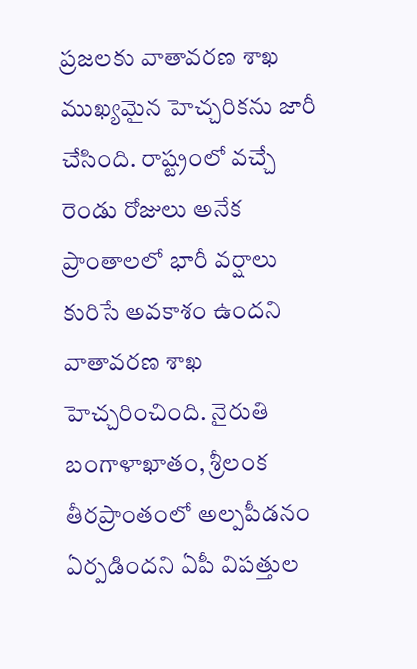ప్రజలకు వాతావరణ శాఖ ముఖ్యమైన హెచ్చరికను జారీ చేసింది. రాష్ట్రంలో వచ్చే రెండు రోజులు అనేక ప్రాంతాలలో భారీ వర్షాలు కురిసే అవకాశం ఉందని వాతావరణ శాఖ హెచ్చరించింది. నైరుతి బంగాళాఖాతం, శ్రీలంక తీరప్రాంతంలో అల్పపీడనం ఏర్పడిందని ఏపీ విపత్తుల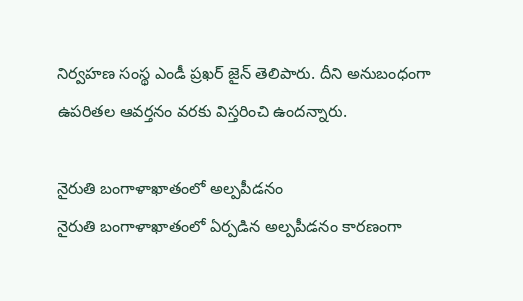నిర్వహణ సంస్థ ఎండీ ప్రఖర్ జైన్ తెలిపారు. దీని అనుబంధంగా ఉపరితల ఆవర్తనం వరకు విస్తరించి ఉందన్నారు.

నైరుతి బంగాళాఖాతంలో అల్పపీడనం
నైరుతి బంగాళాఖాతంలో ఏర్పడిన అల్పపీడనం కారణంగా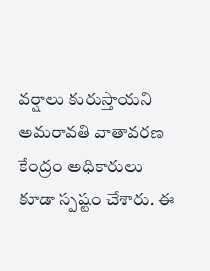వర్షాలు కురుస్తాయని అమరావతి వాతావరణ కేంద్రం అధికారులు కూడా స్పష్టం చేశారు. ఈ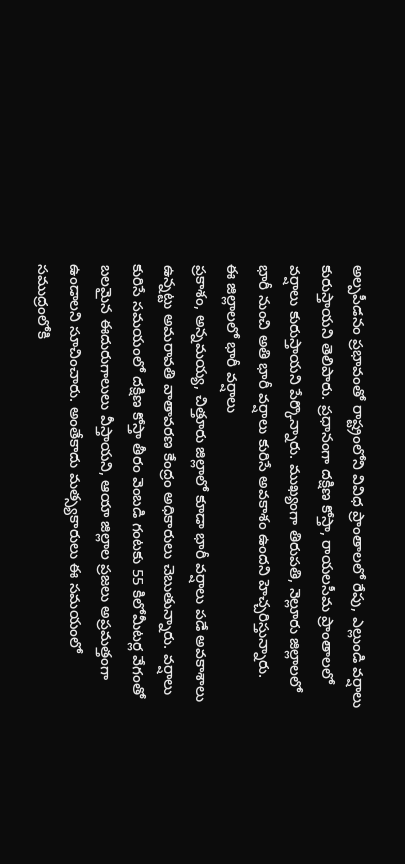అల్పపీడనం ప్రభావంతో రాష్ట్రంలోని వివిధ ప్రాంతాలలో రేపు, ఎల్లుండి వర్షాలు కురుస్తాయని తెలిపారు. ప్రధానంగా దక్షిణ కోస్తా, రాయలసీమ ప్రాంతాలలో వర్షాలు కురుస్తాయని పేర్కొన్నారు. ముఖ్యంగా తిరుపతి, నెల్లూరు జిల్లాలలో భారీ నుంచి అతి భారీ వర్షాలు కురిసే అవకాశం ఉందని హెచ్చరిస్తున్నారు.
ఈ జిల్లాలలో భారీ వర్షాలు
ప్రకాశం, అన్నమయ్య, చిత్తూరు జిల్లాలో కూడా భారీ వర్షాలు పడే అవకాశాలు ఉన్నట్టు అమరావతి వాతావరణ కేంద్రం అధికారులు చెబుతున్నారు. వర్షాలు కురిసే సమయంలో దక్షిణ కోస్తా తీరం వెంబడి గంటకు 55 కిలోమీటర్ల వేగంతో బలమైన ఈదురుగాలులు వీస్తాయని, ఆయా జిల్లాల ప్రజలు అప్రమత్తంగా ఉండాలని సూచించారు. అంతేకాదు మత్స్యకారులు ఈ సమయంలో సముద్రంలోకి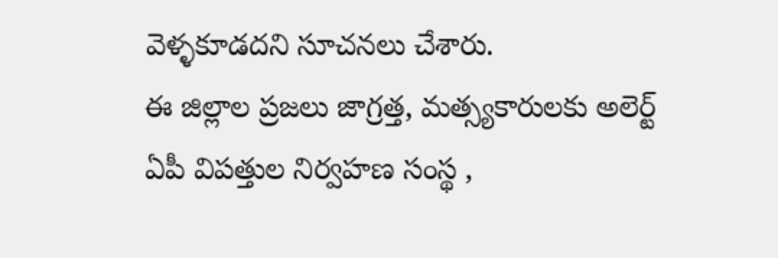వెళ్ళకూడదని సూచనలు చేశారు.
ఈ జిల్లాల ప్రజలు జాగ్రత్త, మత్స్యకారులకు అలెర్ట్
ఏపీ విపత్తుల నిర్వహణ సంస్థ ,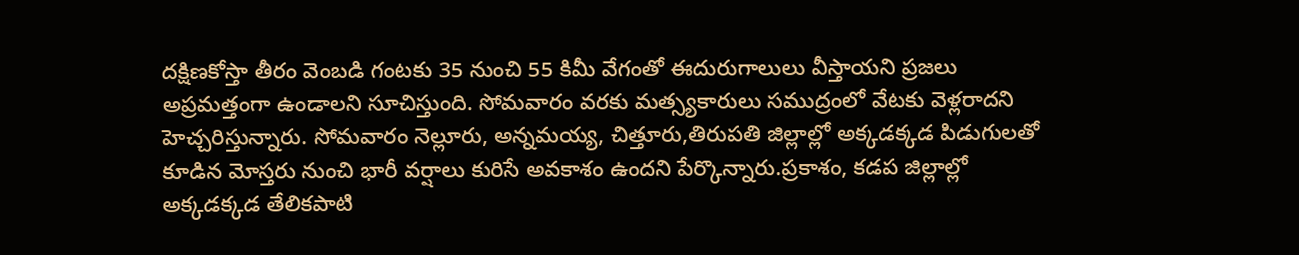దక్షిణకోస్తా తీరం వెంబడి గంటకు 35 నుంచి 55 కిమీ వేగంతో ఈదురుగాలులు వీస్తాయని ప్రజలు అప్రమత్తంగా ఉండాలని సూచిస్తుంది. సోమవారం వరకు మత్స్యకారులు సముద్రంలో వేటకు వెళ్లరాదని హెచ్చరిస్తున్నారు. సోమవారం నెల్లూరు, అన్నమయ్య, చిత్తూరు,తిరుపతి జిల్లాల్లో అక్కడక్కడ పిడుగులతో కూడిన మోస్తరు నుంచి భారీ వర్షాలు కురిసే అవకాశం ఉందని పేర్కొన్నారు.ప్రకాశం, కడప జిల్లాల్లో అక్కడక్కడ తేలికపాటి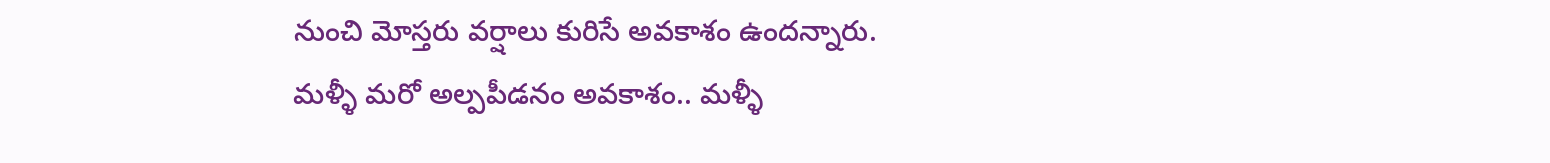నుంచి మోస్తరు వర్షాలు కురిసే అవకాశం ఉందన్నారు.
మళ్ళీ మరో అల్పపీడనం అవకాశం.. మళ్ళీ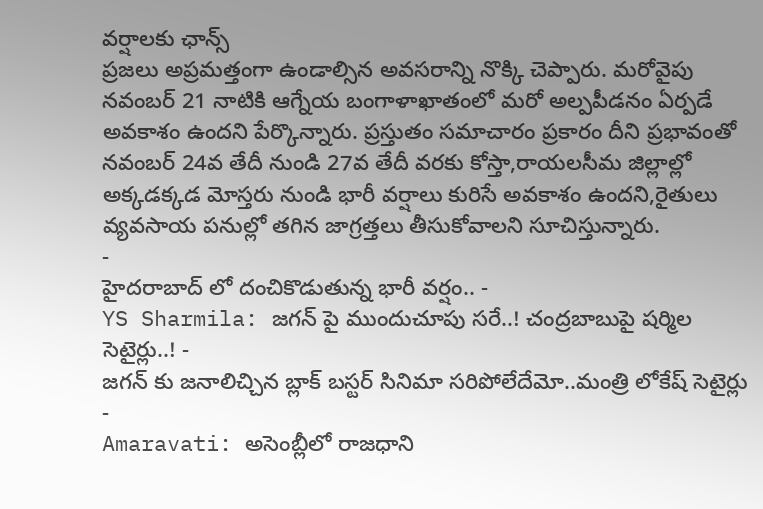వర్షాలకు ఛాన్స్
ప్రజలు అప్రమత్తంగా ఉండాల్సిన అవసరాన్ని నొక్కి చెప్పారు. మరోవైపు నవంబర్ 21 నాటికి ఆగ్నేయ బంగాళాఖాతంలో మరో అల్పపీడనం ఏర్పడే అవకాశం ఉందని పేర్కొన్నారు. ప్రస్తుతం సమాచారం ప్రకారం దీని ప్రభావంతో నవంబర్ 24వ తేదీ నుండి 27వ తేదీ వరకు కోస్తా,రాయలసీమ జిల్లాల్లో అక్కడక్కడ మోస్తరు నుండి భారీ వర్షాలు కురిసే అవకాశం ఉందని,రైతులు వ్యవసాయ పనుల్లో తగిన జాగ్రత్తలు తీసుకోవాలని సూచిస్తున్నారు.
-
హైదరాబాద్ లో దంచికొడుతున్న భారీ వర్షం.. -
YS Sharmila: జగన్ పై ముందుచూపు సరే..! చంద్రబాబుపై షర్మిల సెటైర్లు..! -
జగన్ కు జనాలిచ్చిన బ్లాక్ బస్టర్ సినిమా సరిపోలేదేమో..మంత్రి లోకేష్ సెటైర్లు -
Amaravati: అసెంబ్లీలో రాజధాని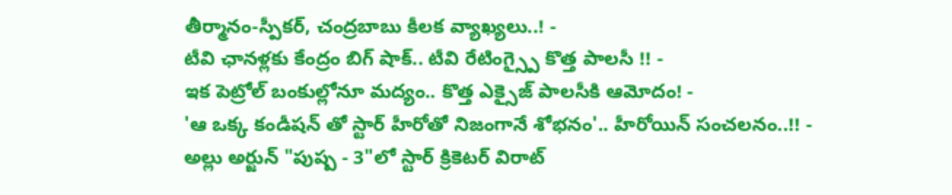తీర్మానం-స్పీకర్, చంద్రబాబు కీలక వ్యాఖ్యలు..! -
టీవి ఛానళ్లకు కేంద్రం బిగ్ షాక్.. టీవి రేటింగ్స్పై కొత్త పాలసీ !! -
ఇక పెట్రోల్ బంకుల్లోనూ మద్యం.. కొత్త ఎక్సైజ్ పాలసీకి ఆమోదం! -
'ఆ ఒక్క కండీషన్ తో స్టార్ హీరోతో నిజంగానే శోభనం'.. హీరోయిన్ సంచలనం..!! -
అల్లు అర్జున్ "పుష్ప - 3"లో స్టార్ క్రికెటర్ విరాట్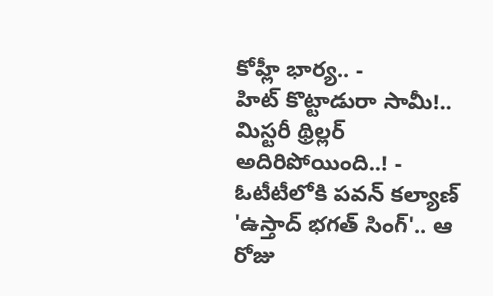కోహ్లీ భార్య.. -
హిట్ కొట్టాడురా సామీ!.. మిస్టరీ థ్రిల్లర్ అదిరిపోయింది..! -
ఓటీటీలోకి పవన్ కల్యాణ్ 'ఉస్తాద్ భగత్ సింగ్'.. ఆ రోజు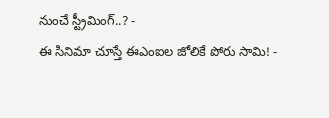నుంచే స్ట్రీమింగ్..? -
ఈ సినిమా చూస్తే ఈఎంఐల జోలికే పోరు సామి! -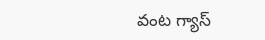వంట గ్యాస్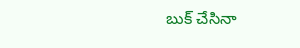బుక్ చేసినా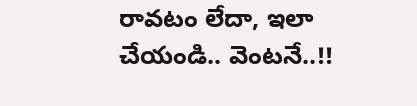రావటం లేదా, ఇలా చేయండి.. వెంటనే..!!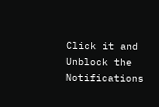Click it and Unblock the Notifications